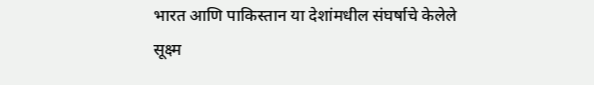भारत आणि पाकिस्तान या देशांमधील संघर्षाचे केलेले सूक्ष्म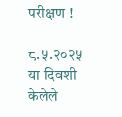परीक्षण !

८.५.२०२५ या दिवशी केलेले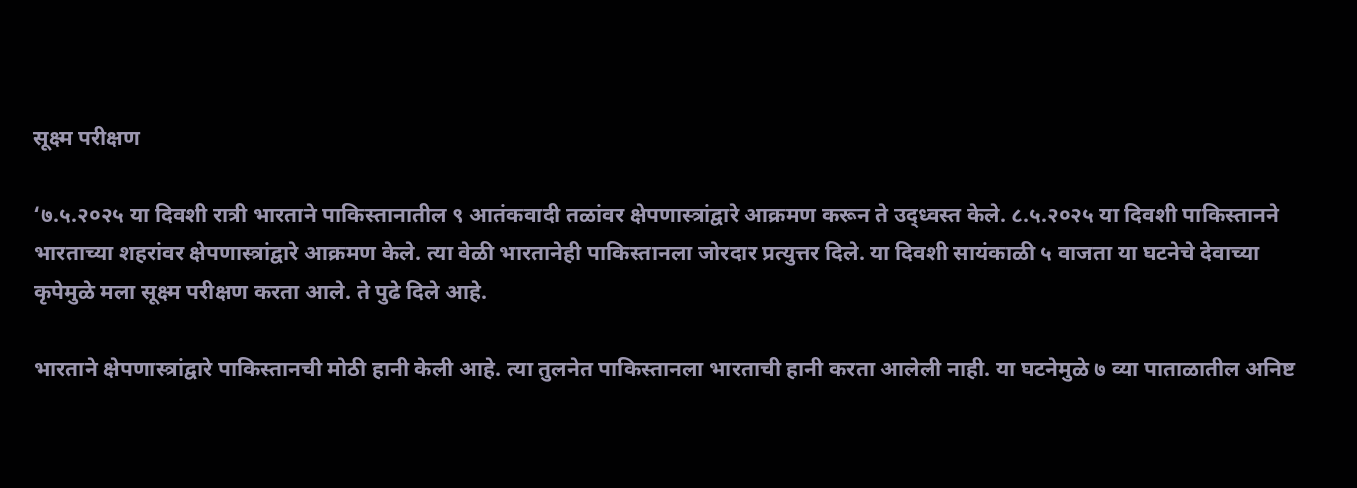सूक्ष्म परीक्षण

‘७.५.२०२५ या दिवशी रात्री भारताने पाकिस्तानातील ९ आतंकवादी तळांवर क्षेपणास्त्रांद्वारे आक्रमण करून ते उद्ध्वस्त केले. ८.५.२०२५ या दिवशी पाकिस्तानने भारताच्या शहरांवर क्षेपणास्त्रांद्वारे आक्रमण केले. त्या वेळी भारतानेही पाकिस्तानला जोरदार प्रत्युत्तर दिले. या दिवशी सायंकाळी ५ वाजता या घटनेचे देवाच्या कृपेमुळे मला सूक्ष्म परीक्षण करता आले. ते पुढे दिले आहे.

भारताने क्षेपणास्त्रांद्वारे पाकिस्तानची मोठी हानी केली आहे. त्या तुलनेत पाकिस्तानला भारताची हानी करता आलेली नाही. या घटनेमुळे ७ व्या पाताळातील अनिष्ट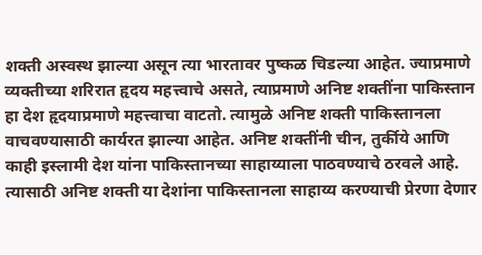शक्ती अस्वस्थ झाल्या असून त्या भारतावर पुष्कळ चिडल्या आहेत. ज्याप्रमाणे व्यक्तीच्या शरिरात हृदय महत्त्वाचे असते, त्याप्रमाणे अनिष्ट शक्तींना पाकिस्तान हा देश हृदयाप्रमाणे महत्त्वाचा वाटतो. त्यामुळे अनिष्ट शक्ती पाकिस्तानला वाचवण्यासाठी कार्यरत झाल्या आहेत. अनिष्ट शक्तींनी चीन, तुर्कीये आणि काही इस्लामी देश यांना पाकिस्तानच्या साहाय्याला पाठवण्याचे ठरवले आहे. त्यासाठी अनिष्ट शक्ती या देशांना पाकिस्तानला साहाय्य करण्याची प्रेरणा देणार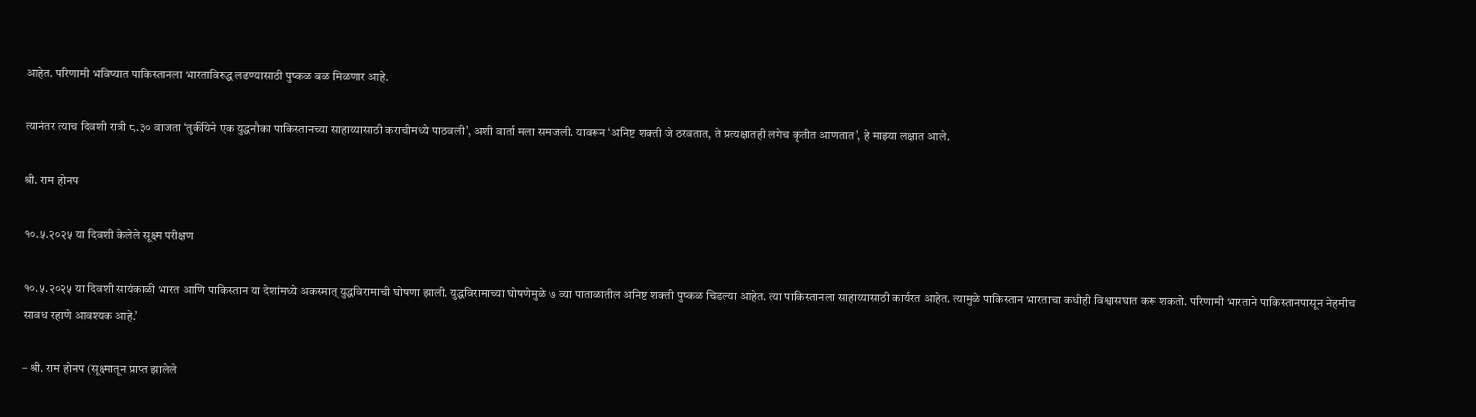आहेत. परिणामी भविष्यात पाकिस्तानला भारताविरुद्ध लढण्यासाठी पुष्कळ बळ मिळणार आहे.

त्यानंतर त्याच दिवशी रात्री ८.३० वाजता ‘तुर्कीयेने एक युद्धनौका पाकिस्तानच्या साहाय्यासाठी कराचीमध्ये पाठवली’, अशी वार्ता मला समजली. यावरून ‘अनिष्ट शक्ती जे ठरवतात, ते प्रत्यक्षातही लगेच कृतीत आणतात’, हे माझ्या लक्षात आले.

श्री. राम होनप

१०.५.२०२५ या दिवशी केलेले सूक्ष्म परीक्षण

१०.५.२०२५ या दिवशी सायंकाळी भारत आणि पाकिस्तान या देशांमध्ये अकस्मात् युद्धविरामाची घोषणा झाली. युद्धविरामाच्या घोषणेमुळे ७ व्या पाताळातील अनिष्ट शक्ती पुष्कळ चिडल्या आहेत. त्या पाकिस्तानला साहाय्यासाठी कार्यरत आहेत. त्यामुळे पाकिस्तान भारताचा कधीही विश्वासघात करू शकतो. परिणामी भारताने पाकिस्तानपासून नेहमीच सावध रहाणे आवश्यक आहे.’

– श्री. राम होनप (सूक्ष्मातून प्राप्त झालेले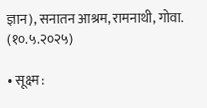ज्ञान), सनातन आश्रम, रामनाथी, गोवा. (१०.५.२०२५)

• सूक्ष्म :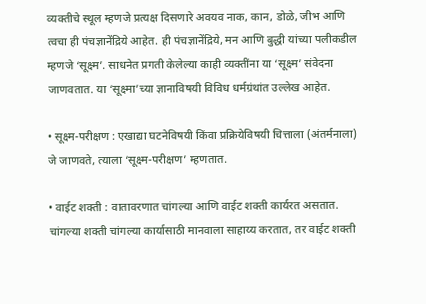व्यक्तीचे स्थूल म्हणजे प्रत्यक्ष दिसणारे अवयव नाक, कान, डोळे, जीभ आणि त्वचा ही पंचज्ञानेंद्रिये आहेत. ही पंचज्ञानेंद्रिये, मन आणि बुद्धी यांच्या पलीकडील म्हणजे ‘सूक्ष्म’. साधनेत प्रगती केलेल्या काही व्यक्तींना या ‘सूक्ष्म’ संवेदना जाणवतात. या ‘सूक्ष्मा’च्या ज्ञानाविषयी विविध धर्मग्रंथांत उल्लेख आहेत.

• सूक्ष्म-परीक्षण : एखाद्या घटनेविषयी किंवा प्रक्रियेविषयी चित्ताला (अंतर्मनाला) जे जाणवते, त्याला ‘सूक्ष्म-परीक्षण’ म्हणतात.

• वाईट शक्ती : वातावरणात चांगल्या आणि वाईट शक्ती कार्यरत असतात. चांगल्या शक्ती चांगल्या कार्यासाठी मानवाला साहाय्य करतात, तर वाईट शक्ती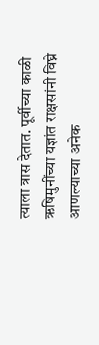त्याला त्रास देतात. पूर्वीच्या काळी ऋषिमुनींच्या यज्ञांत राक्षसांनी विघ्ने आणल्याच्या अनेक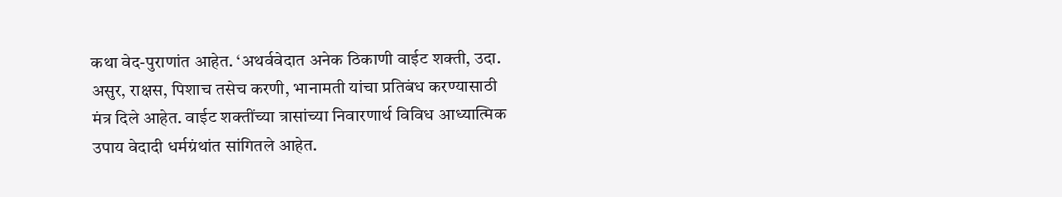कथा वेद-पुराणांत आहेत. ‘अथर्ववेदात अनेक ठिकाणी वाईट शक्ती, उदा. असुर, राक्षस, पिशाच तसेच करणी, भानामती यांचा प्रतिबंध करण्यासाठी मंत्र दिले आहेत. वाईट शक्तींच्या त्रासांच्या निवारणार्थ विविध आध्यात्मिक उपाय वेदादी धर्मग्रंथांत सांगितले आहेत.